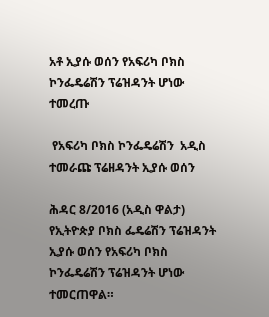አቶ ኢያሱ ወሰን የአፍሪካ ቦክስ ኮንፌዴሬሽን ፕሬዝዳንት ሆነው ተመረጡ

 የአፍሪካ ቦክስ ኮንፌዴሬሽን  አዲስ ተመራጩ ፕሬዘዳንት ኢያሱ ወሰን

ሕዳር 8/2016 (አዲስ ዋልታ) የኢትዮጵያ ቦክስ ፌዴሬሽን ፕሬዝዳንት ኢያሱ ወሰን የአፍሪካ ቦክስ ኮንፌዴሬሽን ፕሬዝዳንት ሆነው ተመርጠዋል።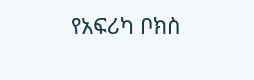የአፍሪካ ቦክስ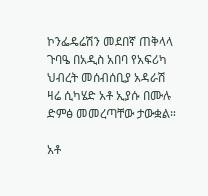ኮንፌዴሬሽን መደበኛ ጠቅላላ ጉባዔ በአዲስ አበባ የአፍሪካ ህብረት መሰብሰቢያ አዳራሽ ዛሬ ሲካሄድ አቶ ኢያሱ በሙሉ ድምፅ መመረጣቸው ታውቋል።

አቶ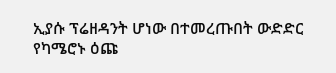ኢያሱ ፕሬዘዳንት ሆነው በተመረጡበት ውድድር የካሜሮኑ ዕጩ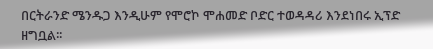በርትራንድ ሜንዱጋ እንዲሁም የሞሮኮ ሞሐመድ ቦድር ተወዳዳሪ እንደነበሩ ኢፕድ ዘግቧል፡፡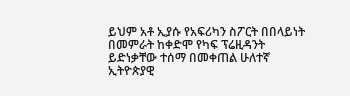ይህም አቶ ኢያሱ የአፍሪካን ስፖርት በበላይነት በመምራት ከቀድሞ የካፍ ፕሬዚዳንት ይድነቃቸው ተሰማ በመቀጠል ሁለተኛ ኢትዮጵያዊ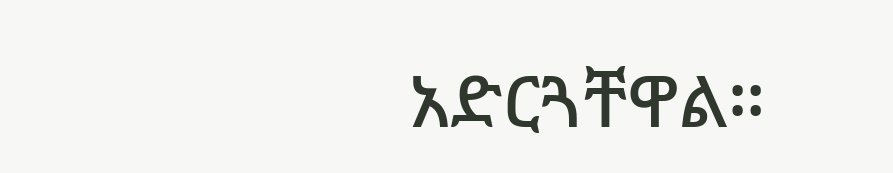አድርጓቸዋል።